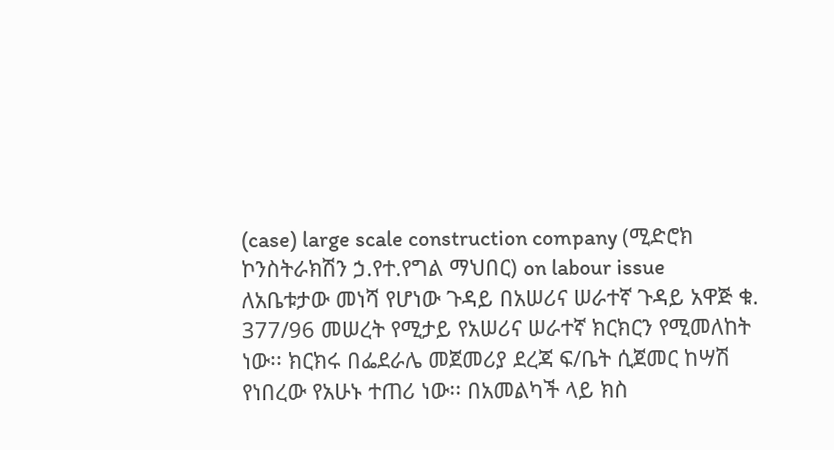(case) large scale construction company (ሚድሮክ ኮንስትራክሽን ኃ.የተ.የግል ማህበር) on labour issue
ለአቤቱታው መነሻ የሆነው ጉዳይ በአሠሪና ሠራተኛ ጉዳይ አዋጅ ቁ. 377/96 መሠረት የሚታይ የአሠሪና ሠራተኛ ክርክርን የሚመለከት ነው፡፡ ክርክሩ በፌደራሌ መጀመሪያ ደረጃ ፍ/ቤት ሲጀመር ከሣሽ የነበረው የአሁኑ ተጠሪ ነው፡፡ በአመልካች ላይ ክስ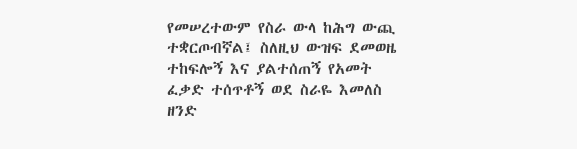የመሠረተውም የስራ ውላ ከሕግ ውጪ ተቋርጦብኛል፤ ስለዚህ ውዝፍ ደመወዜ ተከፍሎኝ እና ያልተሰጠኝ የአመት ፈቃድ ተሰጥቶኝ ወደ ስራዬ እመለስ ዘንድ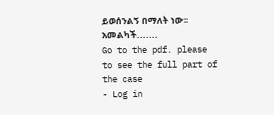ይወሰንልኝ በማለት ነው፡፡አመልካች.......
Go to the pdf. please to see the full part of the case
- Log in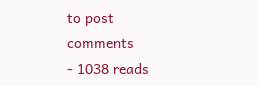to post comments
- 1038 reads